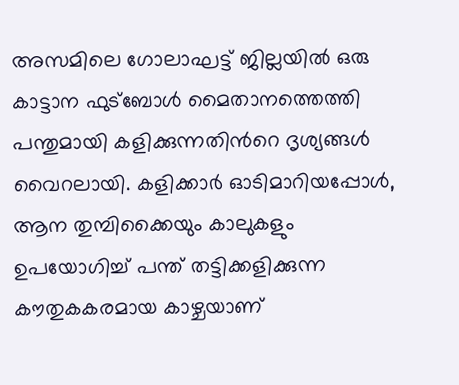അസമിലെ ഗോലാഘട്ട് ജില്ലയിൽ ഒരു കാട്ടാന ഫുട്ബോൾ മൈതാനത്തെത്തി പന്തുമായി കളിക്കുന്നതിന്‍റെ ദൃശ്യങ്ങൾ വൈറലായി. കളിക്കാർ ഓടിമാറിയപ്പോൾ, ആന തുമ്പിക്കൈയും കാലുകളും ഉപയോഗിച്ച് പന്ത് തട്ടിക്കളിക്കുന്ന കൗതുകകരമായ കാഴ്ചയാണ്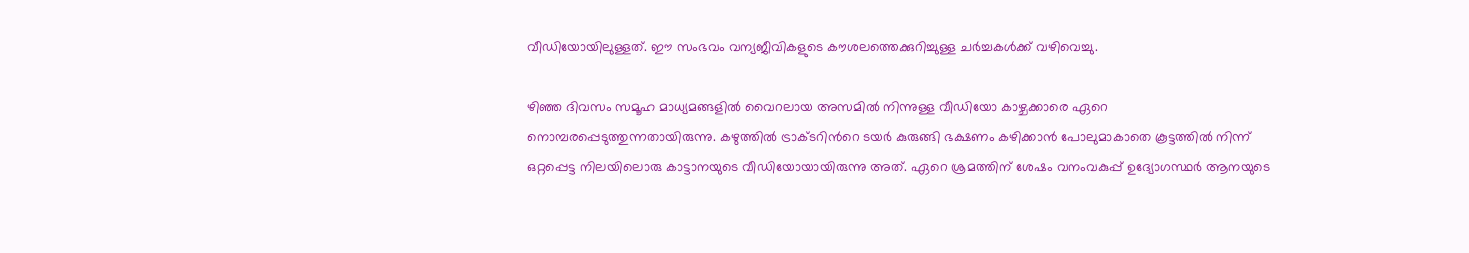വീഡിയോയിലുള്ളത്. ഈ സംഭവം വന്യജീവികളുടെ കൗശലത്തെക്കുറിച്ചുള്ള ചർച്ചകൾക്ക് വഴിവെച്ചു.

ഴിഞ്ഞ ദിവസം സമൂഹ മാധ്യമങ്ങളിൽ വൈറലായ അസമിൽ നിന്നുള്ള വീഡിയോ കാഴ്ചക്കാരെ ഏറെ നൊമ്പരപ്പെടുത്തുന്നതായിരുന്നു. കഴുത്തിൽ ട്രാക്ടറിന്‍റെ ടയർ കുരുങ്ങി ഭക്ഷണം കഴിക്കാൻ പോലുമാകാതെ കൂട്ടത്തിൽ നിന്ന് ഒറ്റപ്പെട്ട നിലയിലൊരു കാട്ടാനയുടെ വീഡിയോയായിരുന്നു അത്. ഏറെ ശ്രമത്തിന് ശേഷം വനംവകുപ്പ് ഉദ്യോഗസ്ഥർ ആനയുടെ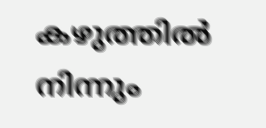കഴുത്തിൽ നിന്നും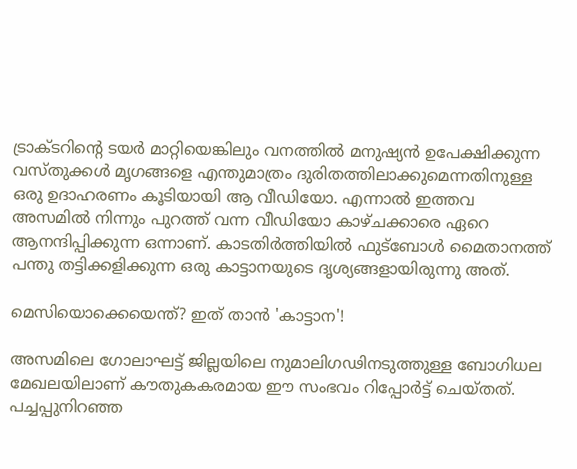ട്രാക്ടറിന്‍റെ ടയർ മാറ്റിയെങ്കിലും വനത്തിൽ മനുഷ്യൻ ഉപേക്ഷിക്കുന്ന വസ്തുക്കൾ മൃഗങ്ങളെ എന്തുമാത്രം ദുരിതത്തിലാക്കുമെന്നതിനുള്ള ഒരു ഉദാഹരണം കൂടിയായി ആ വീഡിയോ. എന്നാൽ ഇത്തവ അസമിൽ നിന്നും പുറത്ത് വന്ന വീഡിയോ കാഴ്ചക്കാരെ ഏറെ ആനന്ദിപ്പിക്കുന്ന ഒന്നാണ്. കാടതിർത്തിയിൽ ഫുട്ബോൾ മൈതാനത്ത് പന്തു തട്ടിക്കളിക്കുന്ന ഒരു കാട്ടാനയുടെ ദൃശ്യങ്ങളായിരുന്നു അത്.

മെസിയൊക്കെയെന്ത്? ഇത് താൻ 'കാട്ടാന'!

അസമിലെ ഗോലാഘട്ട് ജില്ലയിലെ നുമാലിഗഢിനടുത്തുള്ള ബോഗിധല മേഖലയിലാണ് കൗതുകകരമായ ഈ സംഭവം റിപ്പോർട്ട് ചെയ്തത്. പച്ചപ്പുനിറഞ്ഞ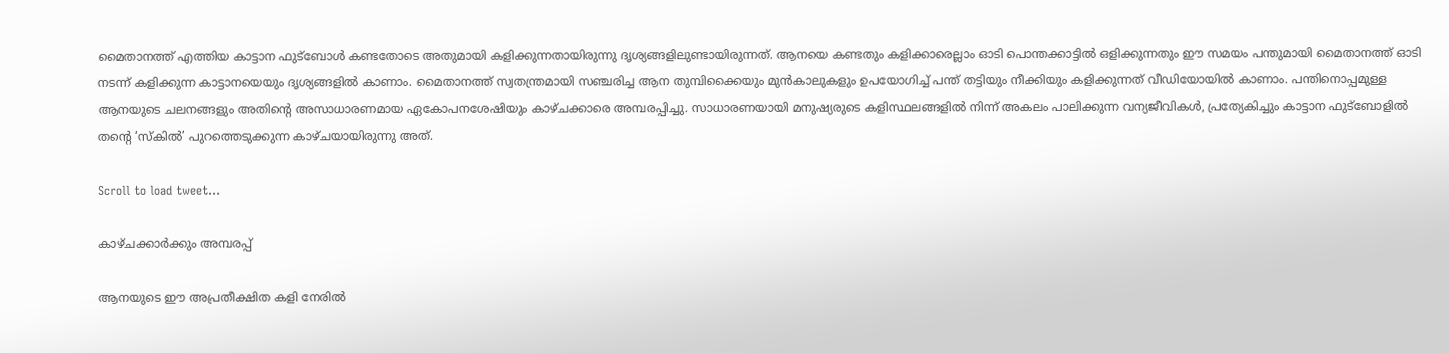മൈതാനത്ത് എത്തിയ കാട്ടാന ഫുട്ബോൾ കണ്ടതോടെ അതുമായി കളിക്കുന്നതായിരുന്നു ദൃശ്യങ്ങളിലുണ്ടായിരുന്നത്. ആനയെ കണ്ടതും കളിക്കാരെല്ലാം ഓടി പൊന്തക്കാട്ടിൽ ഒളിക്കുന്നതും ഈ സമയം പന്തുമായി മൈതാനത്ത് ഓടി നടന്ന് കളിക്കുന്ന കാട്ടാനയെയും ദൃശ്യങ്ങളിൽ കാണാം. മൈതാനത്ത് സ്വതന്ത്രമായി സഞ്ചരിച്ച ആന തുമ്പിക്കൈയും മുൻകാലുകളും ഉപയോഗിച്ച് പന്ത് തട്ടിയും നീക്കിയും കളിക്കുന്നത് വീഡിയോയിൽ കാണാം. പന്തിനൊപ്പമുള്ള ആനയുടെ ചലനങ്ങളും അതിന്‍റെ അസാധാരണമായ ഏകോപനശേഷിയും കാഴ്ചക്കാരെ അമ്പരപ്പിച്ചു. സാധാരണയായി മനുഷ്യരുടെ കളിസ്ഥലങ്ങളിൽ നിന്ന് അകലം പാലിക്കുന്ന വന്യജീവികൾ, പ്രത്യേകിച്ചും കാട്ടാന ഫുട്ബോളിൽ തന്‍റെ ‘സ്കിൽ’ പുറത്തെടുക്കുന്ന കാഴ്ചയായിരുന്നു അത്.

Scroll to load tweet…

കാഴ്ചക്കാർക്കും അമ്പരപ്പ്

ആനയുടെ ഈ അപ്രതീക്ഷിത കളി നേരിൽ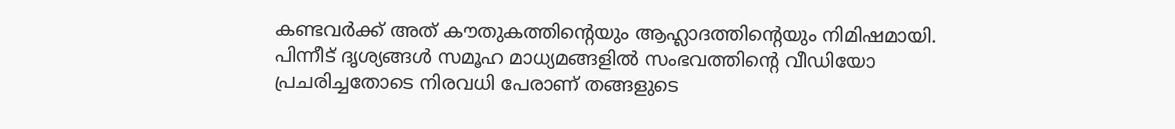കണ്ടവർക്ക് അത് കൗതുകത്തിന്‍റെയും ആഹ്ലാദത്തിന്‍റെയും നിമിഷമായി. പിന്നീട് ദൃശ്യങ്ങൾ സമൂഹ മാധ്യമങ്ങളിൽ സംഭവത്തിന്‍റെ വീഡിയോ പ്രചരിച്ചതോടെ നിരവധി പേരാണ് തങ്ങളുടെ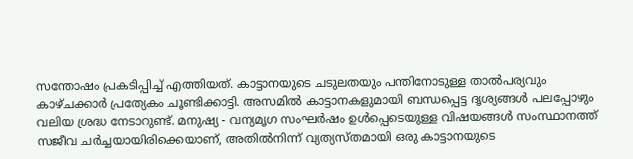സന്തോഷം പ്രകടിപ്പിച്ച് എത്തിയത്. കാട്ടാനയുടെ ചടുലതയും പന്തിനോടുള്ള താൽപര്യവും കാഴ്ചക്കാർ പ്രത്യേകം ചൂണ്ടിക്കാട്ടി. അസമിൽ കാട്ടാനകളുമായി ബന്ധപ്പെട്ട ദൃശ്യങ്ങൾ പലപ്പോഴും വലിയ ശ്രദ്ധ നേടാറുണ്ട്. മനുഷ്യ - വന്യമൃഗ സംഘർഷം ഉൾപ്പെടെയുള്ള വിഷയങ്ങൾ സംസ്ഥാനത്ത് സജീവ ചർച്ചയായിരിക്കെയാണ്, അതിൽനിന്ന് വ്യത്യസ്തമായി ഒരു കാട്ടാനയുടെ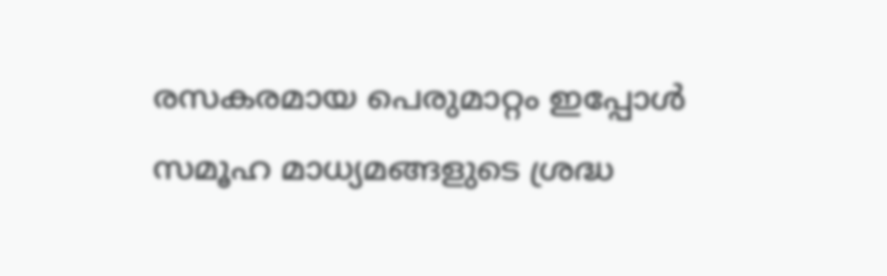രസകരമായ പെരുമാറ്റം ഇപ്പോൾ സമൂഹ മാധ്യമങ്ങളുടെ ശ്രദ്ധ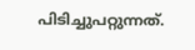പിടിച്ചുപറ്റുന്നത്.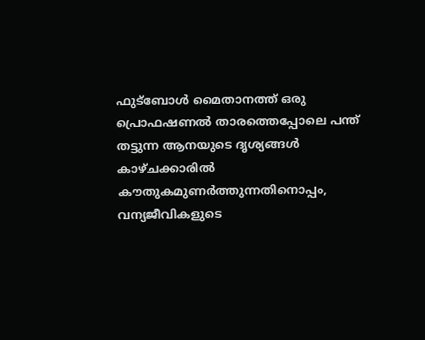ഫുട്ബോൾ മൈതാനത്ത് ഒരു പ്രൊഫഷണൽ താരത്തെപ്പോലെ പന്ത് തട്ടുന്ന ആനയുടെ ദൃശ്യങ്ങൾ കാഴ്ചക്കാരിൽ കൗതുകമുണർത്തുന്നതിനൊപ്പം, വന്യജീവികളുടെ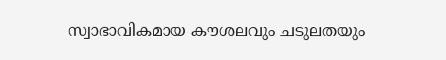സ്വാഭാവികമായ കൗശലവും ചടുലതയും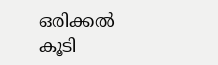ഒരിക്കൽ കൂടി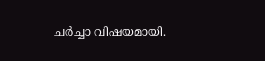ചർച്ചാ വിഷയമായി.